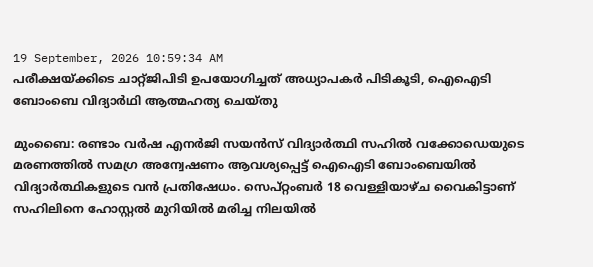19 September, 2026 10:59:34 AM
പരീക്ഷയ്ക്കിടെ ചാറ്റ്ജിപിടി ഉപയോഗിച്ചത് അധ്യാപകർ പിടികൂടി, ഐഐടി ബോംബെ വിദ്യാർഥി ആത്മഹത്യ ചെയ്തു

മുംബൈ: രണ്ടാം വർഷ എനർജി സയൻസ് വിദ്യാർത്ഥി സഹിൽ വക്കോഡെയുടെ മരണത്തിൽ സമഗ്ര അന്വേഷണം ആവശ്യപ്പെട്ട് ഐഐടി ബോംബെയിൽ വിദ്യാർത്ഥികളുടെ വൻ പ്രതിഷേധം. സെപ്റ്റംബർ 18 വെള്ളിയാഴ്ച വൈകിട്ടാണ് സഹിലിനെ ഹോസ്റ്റൽ മുറിയിൽ മരിച്ച നിലയിൽ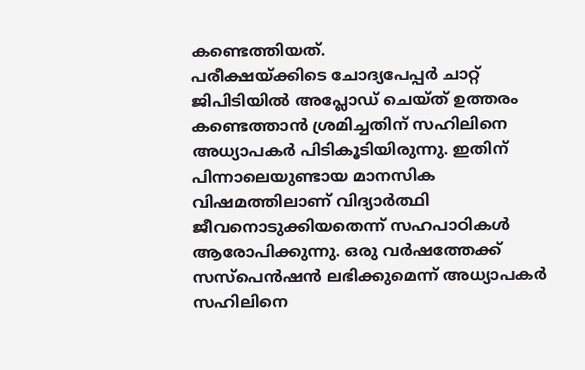കണ്ടെത്തിയത്.
പരീക്ഷയ്ക്കിടെ ചോദ്യപേപ്പർ ചാറ്റ് ജിപിടിയിൽ അപ്ലോഡ് ചെയ്ത് ഉത്തരം കണ്ടെത്താൻ ശ്രമിച്ചതിന് സഹിലിനെ അധ്യാപകർ പിടികൂടിയിരുന്നു. ഇതിന് പിന്നാലെയുണ്ടായ മാനസിക വിഷമത്തിലാണ് വിദ്യാർത്ഥി ജീവനൊടുക്കിയതെന്ന് സഹപാഠികൾ ആരോപിക്കുന്നു. ഒരു വർഷത്തേക്ക് സസ്പെൻഷൻ ലഭിക്കുമെന്ന് അധ്യാപകർ സഹിലിനെ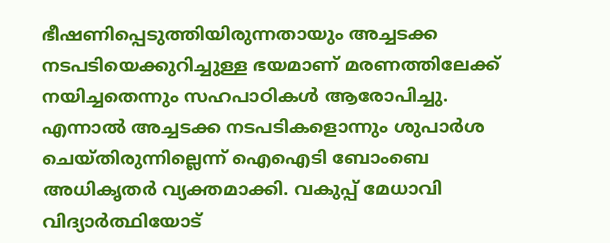ഭീഷണിപ്പെടുത്തിയിരുന്നതായും അച്ചടക്ക നടപടിയെക്കുറിച്ചുള്ള ഭയമാണ് മരണത്തിലേക്ക് നയിച്ചതെന്നും സഹപാഠികൾ ആരോപിച്ചു.
എന്നാൽ അച്ചടക്ക നടപടികളൊന്നും ശുപാർശ ചെയ്തിരുന്നില്ലെന്ന് ഐഐടി ബോംബെ അധികൃതർ വ്യക്തമാക്കി. വകുപ്പ് മേധാവി വിദ്യാർത്ഥിയോട്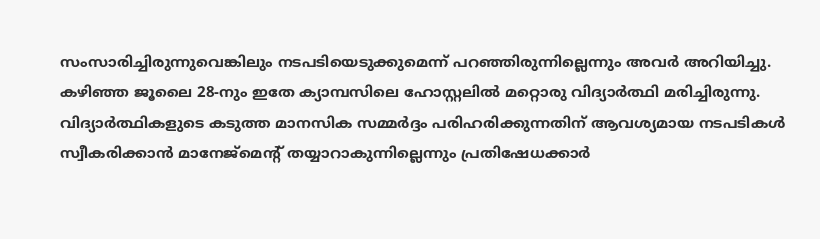സംസാരിച്ചിരുന്നുവെങ്കിലും നടപടിയെടുക്കുമെന്ന് പറഞ്ഞിരുന്നില്ലെന്നും അവർ അറിയിച്ചു. കഴിഞ്ഞ ജൂലൈ 28-നും ഇതേ ക്യാമ്പസിലെ ഹോസ്റ്റലിൽ മറ്റൊരു വിദ്യാർത്ഥി മരിച്ചിരുന്നു. വിദ്യാർത്ഥികളുടെ കടുത്ത മാനസിക സമ്മർദ്ദം പരിഹരിക്കുന്നതിന് ആവശ്യമായ നടപടികൾ സ്വീകരിക്കാൻ മാനേജ്മെന്റ് തയ്യാറാകുന്നില്ലെന്നും പ്രതിഷേധക്കാർ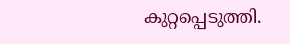കുറ്റപ്പെടുത്തി.